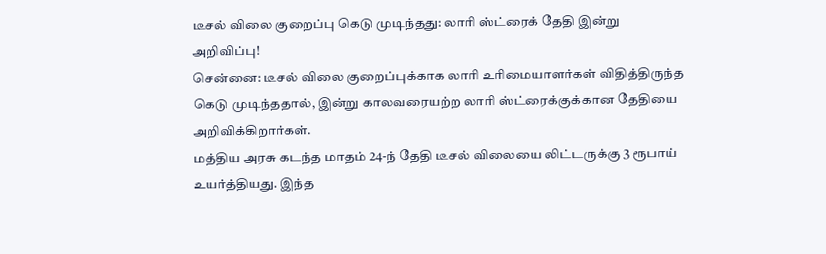டீசல் விலை குறைப்பு கெடு முடிந்தது: லாரி ஸ்ட்ரைக் தேதி இன்று அறிவிப்பு!
சென்னை: டீசல் விலை குறைப்புக்காக லாரி உரிமையாளர்கள் விதித்திருந்த கெடு முடிந்ததால், இன்று காலவரையற்ற லாரி ஸ்ட்ரைக்குக்கான தேதியை அறிவிக்கிறார்கள்.
மத்திய அரசு கடந்த மாதம் 24-ந் தேதி டீசல் விலையை லிட்டருக்கு 3 ரூபாய் உயர்த்தியது. இந்த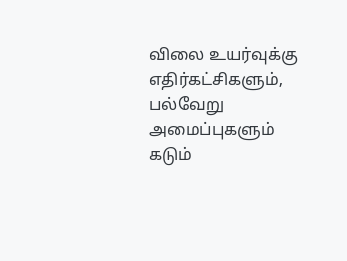விலை உயர்வுக்கு எதிர்கட்சிகளும், பல்வேறு அமைப்புகளும் கடும்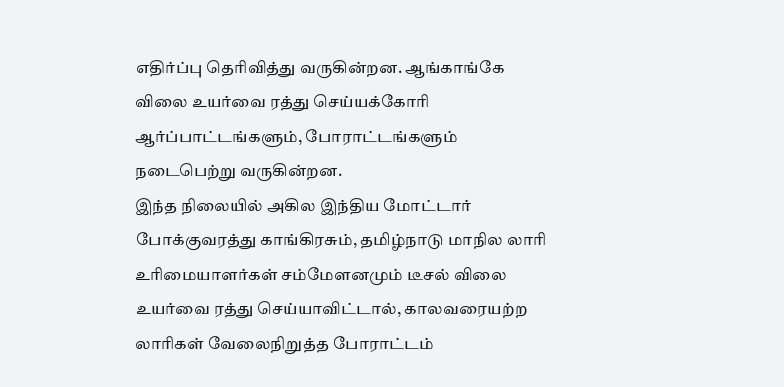எதிர்ப்பு தெரிவித்து வருகின்றன. ஆங்காங்கே விலை உயர்வை ரத்து செய்யக்கோரி ஆர்ப்பாட்டங்களும், போராட்டங்களும் நடைபெற்று வருகின்றன.
இந்த நிலையில் அகில இந்திய மோட்டார் போக்குவரத்து காங்கிரசும், தமிழ்நாடு மாநில லாரி உரிமையாளர்கள் சம்மேளனமும் டீசல் விலை உயர்வை ரத்து செய்யாவிட்டால், காலவரையற்ற லாரிகள் வேலைநிறுத்த போராட்டம்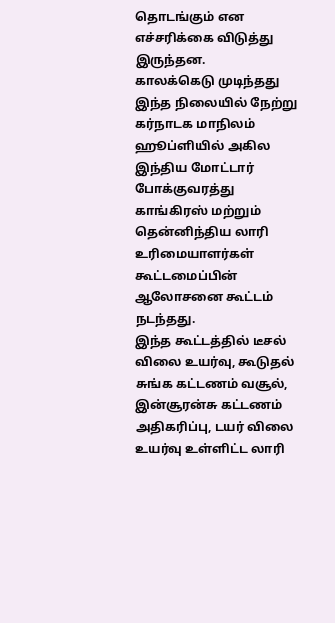தொடங்கும் என எச்சரிக்கை விடுத்து இருந்தன.
காலக்கெடு முடிந்தது
இந்த நிலையில் நேற்று கர்நாடக மாநிலம் ஹூப்ளியில் அகில இந்திய மோட்டார் போக்குவரத்து காங்கிரஸ் மற்றும் தென்னிந்திய லாரி உரிமையாளர்கள் கூட்டமைப்பின் ஆலோசனை கூட்டம் நடந்தது.
இந்த கூட்டத்தில் டீசல் விலை உயர்வு, கூடுதல் சுங்க கட்டணம் வசூல், இன்சூரன்சு கட்டணம் அதிகரிப்பு, டயர் விலை உயர்வு உள்ளிட்ட லாரி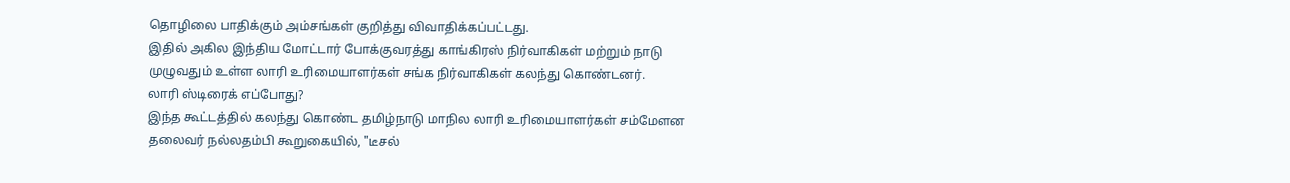தொழிலை பாதிக்கும் அம்சங்கள் குறித்து விவாதிக்கப்பட்டது.
இதில் அகில இந்திய மோட்டார் போக்குவரத்து காங்கிரஸ் நிர்வாகிகள் மற்றும் நாடு முழுவதும் உள்ள லாரி உரிமையாளர்கள் சங்க நிர்வாகிகள் கலந்து கொண்டனர்.
லாரி ஸ்டிரைக் எப்போது?
இந்த கூட்டத்தில் கலந்து கொண்ட தமிழ்நாடு மாநில லாரி உரிமையாளர்கள் சம்மேளன தலைவர் நல்லதம்பி கூறுகையில், "டீசல்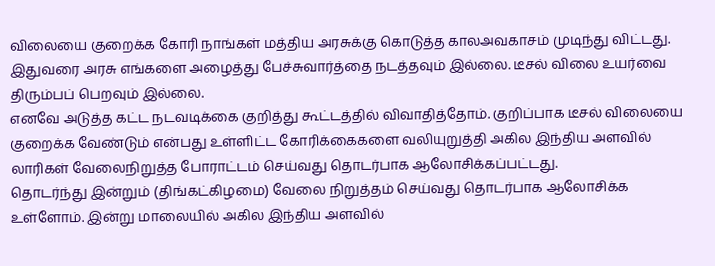விலையை குறைக்க கோரி நாங்கள் மத்திய அரசுக்கு கொடுத்த காலஅவகாசம் முடிந்து விட்டது. இதுவரை அரசு எங்களை அழைத்து பேச்சுவார்த்தை நடத்தவும் இல்லை. டீசல் விலை உயர்வை திரும்பப் பெறவும் இல்லை.
எனவே அடுத்த கட்ட நடவடிக்கை குறித்து கூட்டத்தில் விவாதித்தோம். குறிப்பாக டீசல் விலையை குறைக்க வேண்டும் என்பது உள்ளிட்ட கோரிக்கைகளை வலியுறுத்தி அகில இந்திய அளவில் லாரிகள் வேலைநிறுத்த போராட்டம் செய்வது தொடர்பாக ஆலோசிக்கப்பட்டது.
தொடர்ந்து இன்றும் (திங்கட்கிழமை) வேலை நிறுத்தம் செய்வது தொடர்பாக ஆலோசிக்க உள்ளோம். இன்று மாலையில் அகில இந்திய அளவில்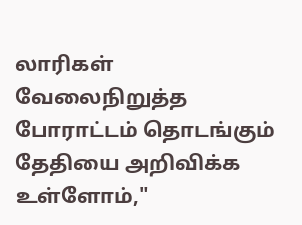லாரிகள் வேலைநிறுத்த போராட்டம் தொடங்கும் தேதியை அறிவிக்க உள்ளோம்,"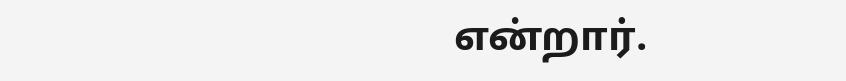என்றார்.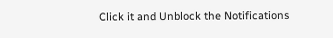Click it and Unblock the Notifications